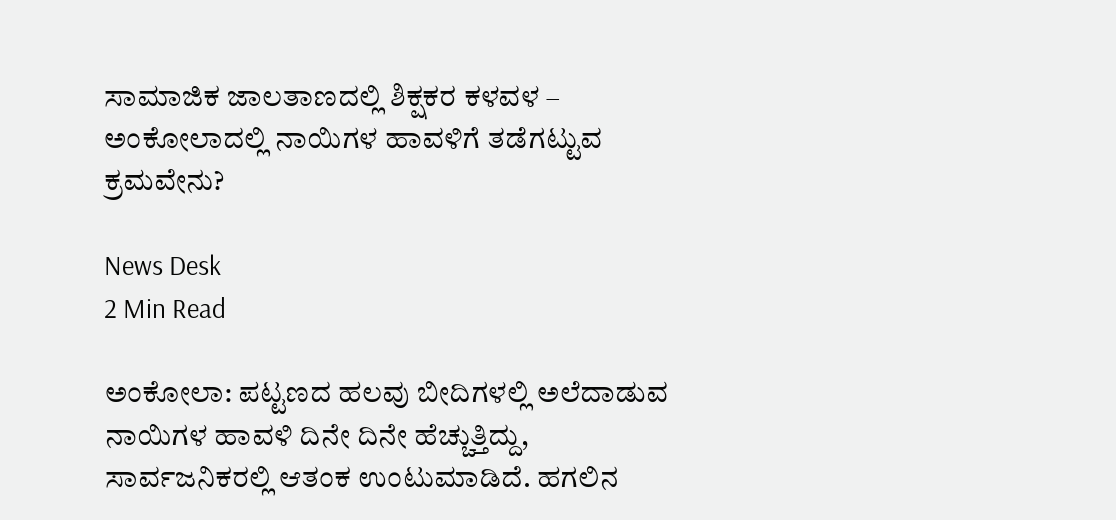ಸಾಮಾಜಿಕ ಜಾಲತಾಣದಲ್ಲಿ ಶಿಕ್ಷಕರ ಕಳವಳ – ಅಂಕೋಲಾದಲ್ಲಿ ನಾಯಿಗಳ ಹಾವಳಿಗೆ ತಡೆಗಟ್ಟುವ ಕ್ರಮವೇನು?

News Desk
2 Min Read

ಅಂಕೋಲಾ: ಪಟ್ಟಣದ ಹಲವು ಬೀದಿಗಳಲ್ಲಿ ಅಲೆದಾಡುವ ನಾಯಿಗಳ ಹಾವಳಿ ದಿನೇ ದಿನೇ ಹೆಚ್ಚುತ್ತಿದ್ದು, ಸಾರ್ವಜನಿಕರಲ್ಲಿ ಆತಂಕ ಉಂಟುಮಾಡಿದೆ. ಹಗಲಿನ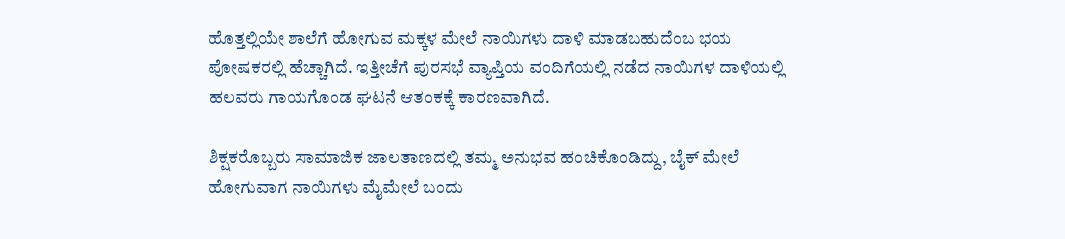ಹೊತ್ತಲ್ಲಿಯೇ ಶಾಲೆಗೆ ಹೋಗುವ ಮಕ್ಕಳ ಮೇಲೆ ನಾಯಿಗಳು ದಾಳಿ ಮಾಡಬಹುದೆಂಬ ಭಯ ಪೋಷಕರಲ್ಲಿ ಹೆಚ್ಚಾಗಿದೆ. ಇತ್ತೀಚೆಗೆ ಪುರಸಭೆ ವ್ಯಾಪ್ತಿಯ ವಂದಿಗೆಯಲ್ಲಿ ನಡೆದ ನಾಯಿಗಳ ದಾಳಿಯಲ್ಲಿ ಹಲವರು ಗಾಯಗೊಂಡ ಘಟನೆ ಆತಂಕಕ್ಕೆ ಕಾರಣವಾಗಿದೆ.

ಶಿಕ್ಷಕರೊಬ್ಬರು ಸಾಮಾಜಿಕ ಜಾಲತಾಣದಲ್ಲಿ ತಮ್ಮ ಅನುಭವ ಹಂಚಿಕೊಂಡಿದ್ದು, ಬೈಕ್ ಮೇಲೆ ಹೋಗುವಾಗ ನಾಯಿಗಳು ಮೈಮೇಲೆ ಬಂದು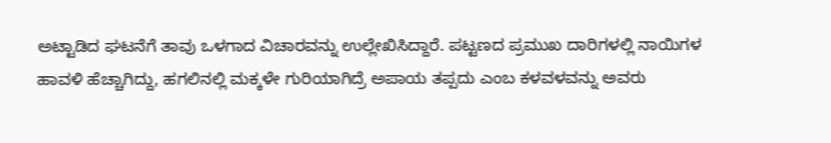ಅಟ್ಟಾಡಿದ ಘಟನೆಗೆ ತಾವು ಒಳಗಾದ ವಿಚಾರವನ್ನು ಉಲ್ಲೇಖಿಸಿದ್ದಾರೆ. ಪಟ್ಟಣದ ಪ್ರಮುಖ ದಾರಿಗಳಲ್ಲಿ ನಾಯಿಗಳ ಹಾವಳಿ ಹೆಚ್ಚಾಗಿದ್ದು, ಹಗಲಿನಲ್ಲಿ ಮಕ್ಕಳೇ ಗುರಿಯಾಗಿದ್ರೆ ಅಪಾಯ ತಪ್ಪದು ಎಂಬ ಕಳವಳವನ್ನು ಅವರು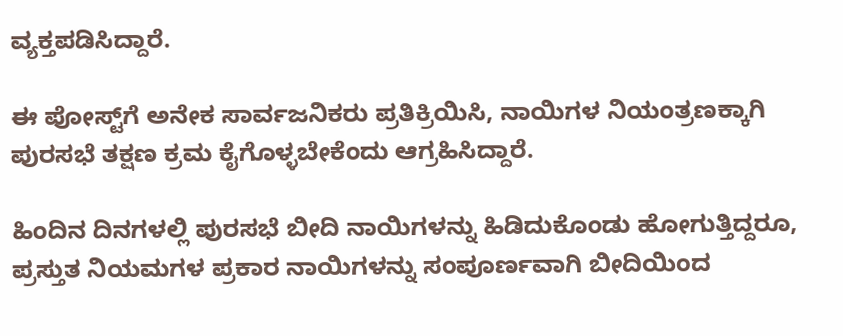ವ್ಯಕ್ತಪಡಿಸಿದ್ದಾರೆ.

ಈ ಪೋಸ್ಟ್‌ಗೆ ಅನೇಕ ಸಾರ್ವಜನಿಕರು ಪ್ರತಿಕ್ರಿಯಿಸಿ, ನಾಯಿಗಳ ನಿಯಂತ್ರಣಕ್ಕಾಗಿ ಪುರಸಭೆ ತಕ್ಷಣ ಕ್ರಮ ಕೈಗೊಳ್ಳಬೇಕೆಂದು ಆಗ್ರಹಿಸಿದ್ದಾರೆ.

ಹಿಂದಿನ ದಿನಗಳಲ್ಲಿ ಪುರಸಭೆ ಬೀದಿ ನಾಯಿಗಳನ್ನು ಹಿಡಿದುಕೊಂಡು ಹೋಗುತ್ತಿದ್ದರೂ, ಪ್ರಸ್ತುತ ನಿಯಮಗಳ ಪ್ರಕಾರ ನಾಯಿಗಳನ್ನು ಸಂಪೂರ್ಣವಾಗಿ ಬೀದಿಯಿಂದ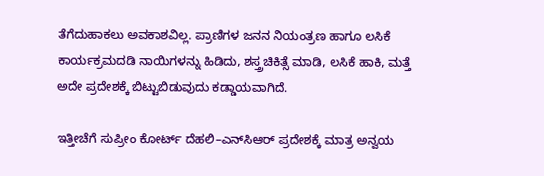ತೆಗೆದುಹಾಕಲು ಅವಕಾಶವಿಲ್ಲ. ಪ್ರಾಣಿಗಳ ಜನನ ನಿಯಂತ್ರಣ ಹಾಗೂ ಲಸಿಕೆ ಕಾರ್ಯಕ್ರಮದಡಿ ನಾಯಿಗಳನ್ನು ಹಿಡಿದು, ಶಸ್ತ್ರಚಿಕಿತ್ಸೆ ಮಾಡಿ, ಲಸಿಕೆ ಹಾಕಿ, ಮತ್ತೆ ಅದೇ ಪ್ರದೇಶಕ್ಕೆ ಬಿಟ್ಟುಬಿಡುವುದು ಕಡ್ಡಾಯವಾಗಿದೆ.

ಇತ್ತೀಚೆಗೆ ಸುಪ್ರೀಂ ಕೋರ್ಟ್ ದೆಹಲಿ–ಎನ್‌ಸಿಆರ್ ಪ್ರದೇಶಕ್ಕೆ ಮಾತ್ರ ಅನ್ವಯ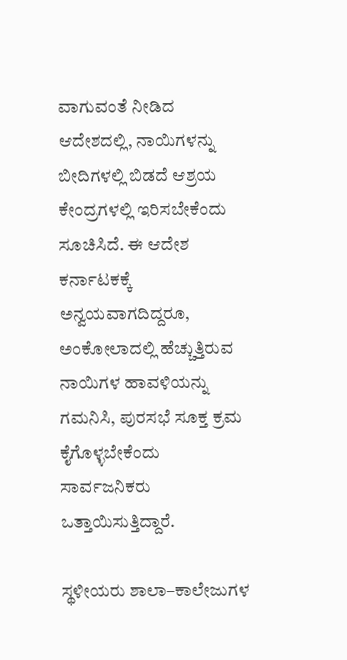ವಾಗುವಂತೆ ನೀಡಿದ ಆದೇಶದಲ್ಲಿ, ನಾಯಿಗಳನ್ನು ಬೀದಿಗಳಲ್ಲಿ ಬಿಡದೆ ಆಶ್ರಯ ಕೇಂದ್ರಗಳಲ್ಲಿ ಇರಿಸಬೇಕೆಂದು ಸೂಚಿಸಿದೆ. ಈ ಆದೇಶ ಕರ್ನಾಟಕಕ್ಕೆ ಅನ್ವಯವಾಗದಿದ್ದರೂ, ಅಂಕೋಲಾದಲ್ಲಿ ಹೆಚ್ಚುತ್ತಿರುವ ನಾಯಿಗಳ ಹಾವಳಿಯನ್ನು ಗಮನಿಸಿ, ಪುರಸಭೆ ಸೂಕ್ತ ಕ್ರಮ ಕೈಗೊಳ್ಳಬೇಕೆಂದು ಸಾರ್ವಜನಿಕರು ಒತ್ತಾಯಿಸುತ್ತಿದ್ದಾರೆ.

ಸ್ಥಳೀಯರು ಶಾಲಾ–ಕಾಲೇಜುಗಳ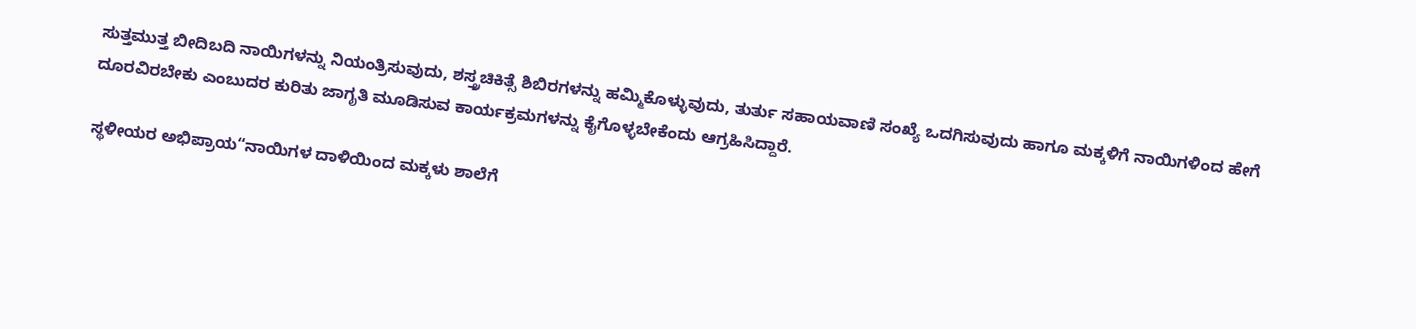ಸುತ್ತಮುತ್ತ ಬೀದಿಬದಿ ನಾಯಿಗಳನ್ನು ನಿಯಂತ್ರಿಸುವುದು, ಶಸ್ತ್ರಚಿಕಿತ್ಸೆ ಶಿಬಿರಗಳನ್ನು ಹಮ್ಮಿಕೊಳ್ಳುವುದು, ತುರ್ತು ಸಹಾಯವಾಣಿ ಸಂಖ್ಯೆ ಒದಗಿಸುವುದು ಹಾಗೂ ಮಕ್ಕಳಿಗೆ ನಾಯಿಗಳಿಂದ ಹೇಗೆ ದೂರವಿರಬೇಕು ಎಂಬುದರ ಕುರಿತು ಜಾಗೃತಿ ಮೂಡಿಸುವ ಕಾರ್ಯಕ್ರಮಗಳನ್ನು ಕೈಗೊಳ್ಳಬೇಕೆಂದು ಆಗ್ರಹಿಸಿದ್ದಾರೆ.

ಸ್ಥಳೀಯರ ಅಭಿಪ್ರಾಯ“ನಾಯಿಗಳ ದಾಳಿಯಿಂದ ಮಕ್ಕಳು ಶಾಲೆಗೆ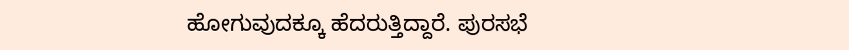ಹೋಗುವುದಕ್ಕೂ ಹೆದರುತ್ತಿದ್ದಾರೆ. ಪುರಸಭೆ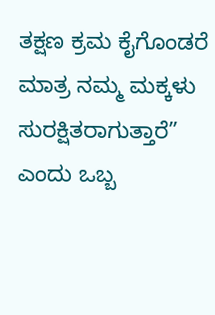ತಕ್ಷಣ ಕ್ರಮ ಕೈಗೊಂಡರೆ ಮಾತ್ರ ನಮ್ಮ ಮಕ್ಕಳು ಸುರಕ್ಷಿತರಾಗುತ್ತಾರೆ” ಎಂದು ಒಬ್ಬ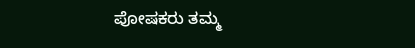ಪೋಷಕರು ತಮ್ಮ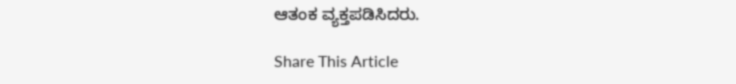ಆತಂಕ ವ್ಯಕ್ತಪಡಿಸಿದರು.

Share This Article